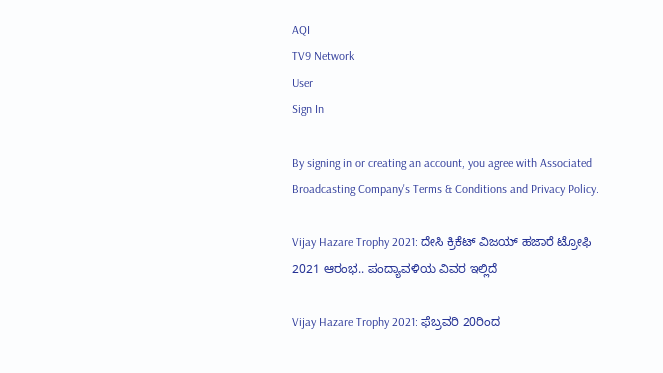AQI
TV9 Network
User
Sign In

By signing in or creating an account, you agree with Associated Broadcasting Company's Terms & Conditions and Privacy Policy.

Vijay Hazare Trophy 2021: ದೇಸಿ ಕ್ರಿಕೆಟ್ ವಿಜಯ್ ಹಜಾರೆ ಟ್ರೋಫಿ 2021 ಆರಂಭ.. ಪಂದ್ಯಾವಳಿಯ ವಿವರ ಇಲ್ಲಿದೆ

Vijay Hazare Trophy 2021: ಫೆಬ್ರವರಿ 20ರಿಂದ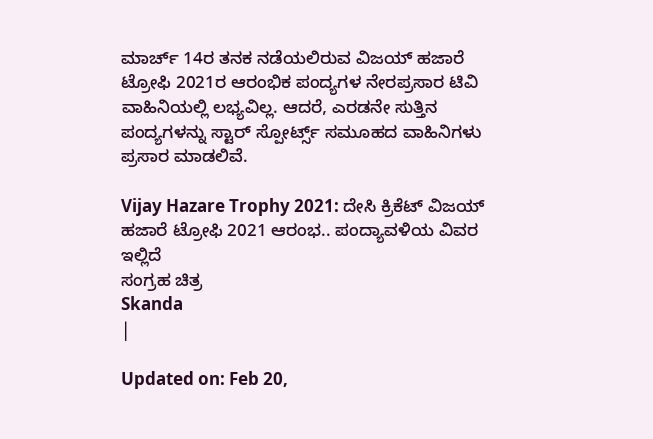ಮಾರ್ಚ್ 14ರ ತನಕ ನಡೆಯಲಿರುವ ವಿಜಯ್ ಹಜಾರೆ ಟ್ರೋಫಿ 2021ರ ಆರಂಭಿಕ ಪಂದ್ಯಗಳ ನೇರಪ್ರಸಾರ ಟಿವಿ ವಾಹಿನಿಯಲ್ಲಿ ಲಭ್ಯವಿಲ್ಲ. ಆದರೆ, ಎರಡನೇ ಸುತ್ತಿನ ಪಂದ್ಯಗಳನ್ನು ಸ್ಟಾರ್ ಸ್ಪೋರ್ಟ್ಸ್ ಸಮೂಹದ ವಾಹಿನಿಗಳು ಪ್ರಸಾರ ಮಾಡಲಿವೆ.

Vijay Hazare Trophy 2021: ದೇಸಿ ಕ್ರಿಕೆಟ್ ವಿಜಯ್ ಹಜಾರೆ ಟ್ರೋಫಿ 2021 ಆರಂಭ.. ಪಂದ್ಯಾವಳಿಯ ವಿವರ ಇಲ್ಲಿದೆ
ಸಂಗ್ರಹ ಚಿತ್ರ
Skanda
|

Updated on: Feb 20,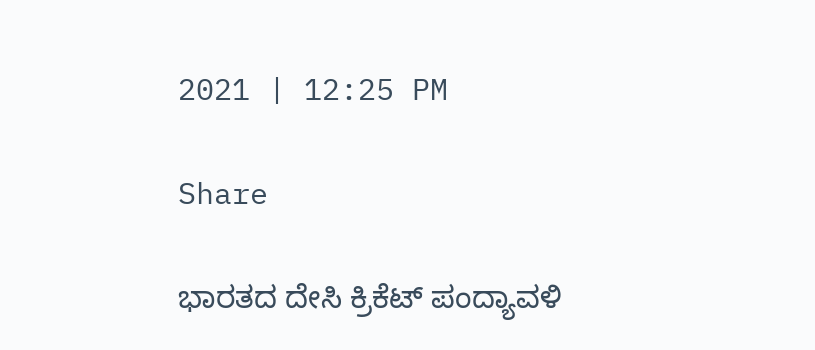2021 | 12:25 PM

Share

ಭಾರತದ ದೇಸಿ ಕ್ರಿಕೆಟ್ ಪಂದ್ಯಾವಳಿ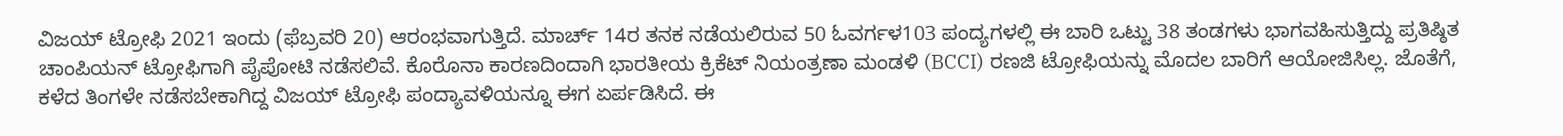ವಿಜಯ್ ಟ್ರೋಫಿ 2021 ಇಂದು (ಫೆಬ್ರವರಿ 20) ಆರಂಭವಾಗುತ್ತಿದೆ. ಮಾರ್ಚ್ 14ರ ತನಕ ನಡೆಯಲಿರುವ 50 ಓವರ್ಗಳ103 ಪಂದ್ಯಗಳಲ್ಲಿ ಈ ಬಾರಿ ಒಟ್ಟು 38 ತಂಡಗಳು ಭಾಗವಹಿಸುತ್ತಿದ್ದು ಪ್ರತಿಷ್ಠಿತ ಚಾಂಪಿಯನ್ ಟ್ರೋಫಿಗಾಗಿ ಪೈಪೋಟಿ ನಡೆಸಲಿವೆ. ಕೊರೊನಾ ಕಾರಣದಿಂದಾಗಿ ಭಾರತೀಯ ಕ್ರಿಕೆಟ್ ನಿಯಂತ್ರಣಾ ಮಂಡಳಿ (BCCI) ರಣಜಿ ಟ್ರೋಫಿಯನ್ನು ಮೊದಲ ಬಾರಿಗೆ ಆಯೋಜಿಸಿಲ್ಲ. ಜೊತೆಗೆ, ಕಳೆದ ತಿಂಗಳೇ ನಡೆಸಬೇಕಾಗಿದ್ದ ವಿಜಯ್ ಟ್ರೋಫಿ ಪಂದ್ಯಾವಳಿಯನ್ನೂ ಈಗ ಏರ್ಪಡಿಸಿದೆ. ಈ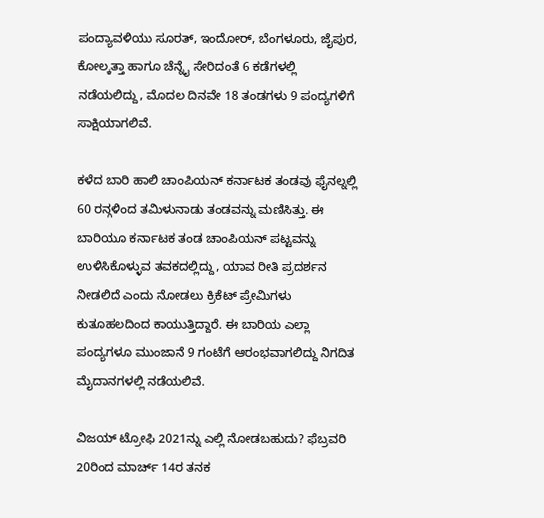ಪಂದ್ಯಾವಳಿಯು ಸೂರತ್, ಇಂದೋರ್, ಬೆಂಗಳೂರು, ಜೈಪುರ, ಕೋಲ್ಕತ್ತಾ ಹಾಗೂ ಚೆನ್ನೈ ಸೇರಿದಂತೆ 6 ಕಡೆಗಳಲ್ಲಿ ನಡೆಯಲಿದ್ದು, ಮೊದಲ ದಿನವೇ 18 ತಂಡಗಳು 9 ಪಂದ್ಯಗಳಿಗೆ ಸಾಕ್ಷಿಯಾಗಲಿವೆ.

ಕಳೆದ ಬಾರಿ ಹಾಲಿ ಚಾಂಪಿಯನ್ ಕರ್ನಾಟಕ ತಂಡವು ಫೈನಲ್ನಲ್ಲಿ 60 ರನ್ಗಳಿಂದ ತಮಿಳುನಾಡು ತಂಡವನ್ನು ಮಣಿಸಿತ್ತು. ಈ ಬಾರಿಯೂ ಕರ್ನಾಟಕ ತಂಡ ಚಾಂಪಿಯನ್ ಪಟ್ಟವನ್ನು ಉಳಿಸಿಕೊಳ್ಳುವ ತವಕದಲ್ಲಿದ್ದು, ಯಾವ ರೀತಿ ಪ್ರದರ್ಶನ ನೀಡಲಿದೆ ಎಂದು ನೋಡಲು ಕ್ರಿಕೆಟ್ ಪ್ರೇಮಿಗಳು ಕುತೂಹಲದಿಂದ ಕಾಯುತ್ತಿದ್ದಾರೆ. ಈ ಬಾರಿಯ ಎಲ್ಲಾ ಪಂದ್ಯಗಳೂ ಮುಂಜಾನೆ 9 ಗಂಟೆಗೆ ಆರಂಭವಾಗಲಿದ್ದು ನಿಗದಿತ ಮೈದಾನಗಳಲ್ಲಿ ನಡೆಯಲಿವೆ.

ವಿಜಯ್ ಟ್ರೋಫಿ 2021ನ್ನು ಎಲ್ಲಿ ನೋಡಬಹುದು? ಫೆಬ್ರವರಿ 20ರಿಂದ ಮಾರ್ಚ್ 14ರ ತನಕ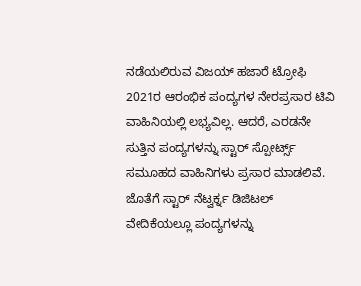ನಡೆಯಲಿರುವ ವಿಜಯ್ ಹಜಾರೆ ಟ್ರೋಫಿ 2021ರ ಆರಂಭಿಕ ಪಂದ್ಯಗಳ ನೇರಪ್ರಸಾರ ಟಿವಿ ವಾಹಿನಿಯಲ್ಲಿ ಲಭ್ಯವಿಲ್ಲ. ಆದರೆ, ಎರಡನೇ ಸುತ್ತಿನ ಪಂದ್ಯಗಳನ್ನು ಸ್ಟಾರ್ ಸ್ಪೋರ್ಟ್ಸ್ ಸಮೂಹದ ವಾಹಿನಿಗಳು ಪ್ರಸಾರ ಮಾಡಲಿವೆ. ಜೊತೆಗೆ ಸ್ಟಾರ್ ನೆಟ್ವರ್ಕ್ನ ಡಿಜಿಟಲ್ ವೇದಿಕೆಯಲ್ಲೂ ಪಂದ್ಯಗಳನ್ನು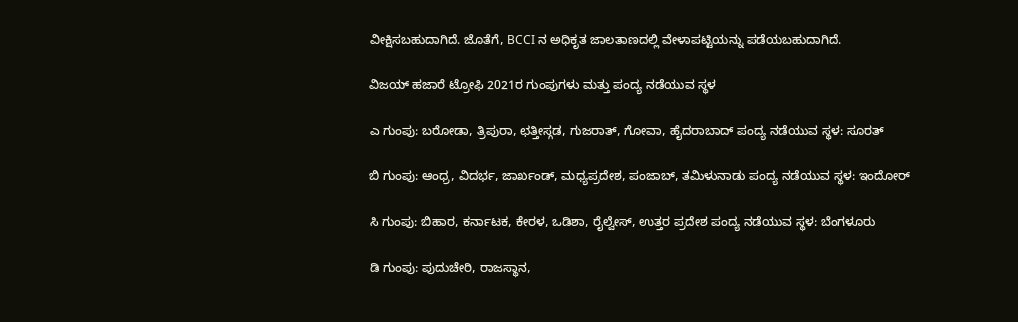ವೀಕ್ಷಿಸಬಹುದಾಗಿದೆ. ಜೊತೆಗೆ, BCCI ನ ಅಧಿಕೃತ ಜಾಲತಾಣದಲ್ಲಿ ವೇಳಾಪಟ್ಟಿಯನ್ನು ಪಡೆಯಬಹುದಾಗಿದೆ.

ವಿಜಯ್ ಹಜಾರೆ ಟ್ರೋಫಿ 2021ರ ಗುಂಪುಗಳು ಮತ್ತು ಪಂದ್ಯ ನಡೆಯುವ ಸ್ಥಳ

ಎ ಗುಂಪು: ಬರೋಡಾ, ತ್ರಿಪುರಾ, ಛತ್ತೀಸ್ಗಡ, ಗುಜರಾತ್, ಗೋವಾ, ಹೈದರಾಬಾದ್ ಪಂದ್ಯ ನಡೆಯುವ ಸ್ಥಳ: ಸೂರತ್

ಬಿ ಗುಂಪು: ಆಂಧ್ರ, ವಿದರ್ಭ, ಜಾರ್ಖಂಡ್, ಮಧ್ಯಪ್ರದೇಶ, ಪಂಜಾಬ್, ತಮಿಳುನಾಡು ಪಂದ್ಯ ನಡೆಯುವ ಸ್ಥಳ: ಇಂದೋರ್

ಸಿ ಗುಂಪು: ಬಿಹಾರ, ಕರ್ನಾಟಕ, ಕೇರಳ, ಒಡಿಶಾ, ರೈಲ್ವೇಸ್, ಉತ್ತರ ಪ್ರದೇಶ ಪಂದ್ಯ ನಡೆಯುವ ಸ್ಥಳ: ಬೆಂಗಳೂರು

ಡಿ ಗುಂಪು: ಪುದುಚೇರಿ, ರಾಜಸ್ಥಾನ,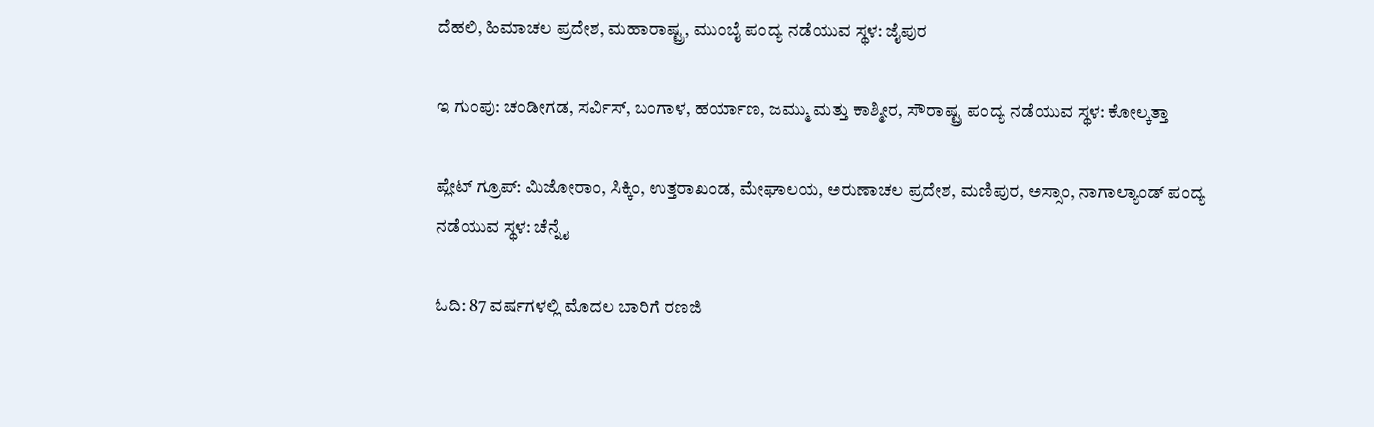ದೆಹಲಿ, ಹಿಮಾಚಲ ಪ್ರದೇಶ, ಮಹಾರಾಷ್ಟ್ರ, ಮುಂಬೈ ಪಂದ್ಯ ನಡೆಯುವ ಸ್ಥಳ: ಜೈಪುರ

ಇ ಗುಂಪು: ಚಂಡೀಗಡ, ಸರ್ವಿಸ್, ಬಂಗಾಳ, ಹರ್ಯಾಣ, ಜಮ್ಮು ಮತ್ತು ಕಾಶ್ಮೀರ, ಸೌರಾಷ್ಟ್ರ ಪಂದ್ಯ ನಡೆಯುವ ಸ್ಥಳ: ಕೋಲ್ಕತ್ತಾ

ಪ್ಲೇಟ್ ಗ್ರೂಪ್: ಮಿಜೋರಾಂ, ಸಿಕ್ಕಿಂ, ಉತ್ತರಾಖಂಡ, ಮೇಘಾಲಯ, ಅರುಣಾಚಲ ಪ್ರದೇಶ, ಮಣಿಪುರ, ಅಸ್ಸಾಂ, ನಾಗಾಲ್ಯಾಂಡ್ ಪಂದ್ಯ ನಡೆಯುವ ಸ್ಥಳ: ಚೆನ್ನೈ

ಓದಿ: 87 ವರ್ಷಗಳಲ್ಲಿ ಮೊದಲ ಬಾರಿಗೆ ರಣಜಿ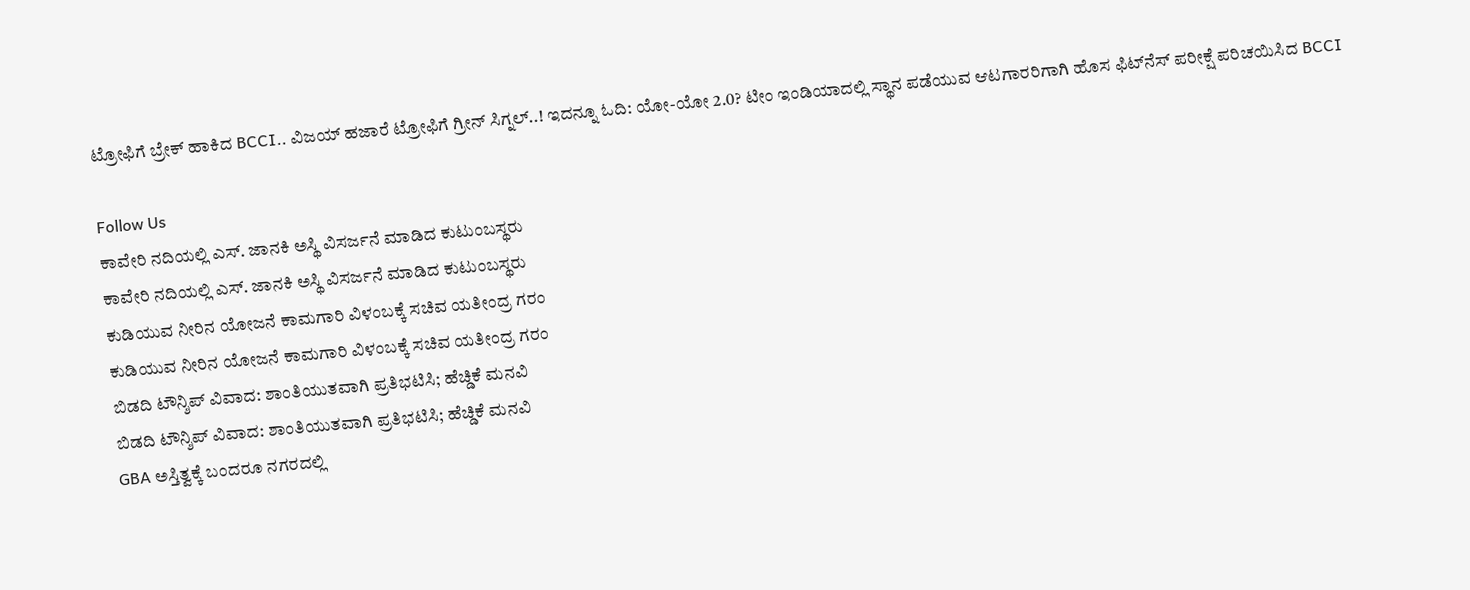ಟ್ರೋಫಿಗೆ ಬ್ರೇಕ್ ಹಾಕಿದ BCCI.. ವಿಜಯ್ ಹಜಾರೆ ಟ್ರೋಫಿಗೆ ಗ್ರೀನ್ ಸಿಗ್ನಲ್..! ಇದನ್ನೂ ಓದಿ: ಯೋ-ಯೋ 2.0? ಟೀಂ ಇಂಡಿಯಾದಲ್ಲಿ ಸ್ಥಾನ ಪಡೆಯುವ ಆಟಗಾರರಿಗಾಗಿ ಹೊಸ ಫಿಟ್‌ನೆಸ್ ಪರೀಕ್ಷೆ ಪರಿಚಯಿಸಿದ BCCI

Follow Us
ಕಾವೇರಿ ನದಿಯಲ್ಲಿ ಎಸ್. ಜಾನಕಿ ಅಸ್ಥಿ ವಿಸರ್ಜನೆ ಮಾಡಿದ ಕುಟುಂಬಸ್ಥರು
ಕಾವೇರಿ ನದಿಯಲ್ಲಿ ಎಸ್. ಜಾನಕಿ ಅಸ್ಥಿ ವಿಸರ್ಜನೆ ಮಾಡಿದ ಕುಟುಂಬಸ್ಥರು
ಕುಡಿಯುವ ನೀರಿನ ಯೋಜನೆ ಕಾಮಗಾರಿ ವಿಳಂಬಕ್ಕೆ ಸಚಿವ ಯತೀಂದ್ರ ಗರಂ
ಕುಡಿಯುವ ನೀರಿನ ಯೋಜನೆ ಕಾಮಗಾರಿ ವಿಳಂಬಕ್ಕೆ ಸಚಿವ ಯತೀಂದ್ರ ಗರಂ
ಬಿಡದಿ ಟೌನ್ಶಿಪ್ ವಿವಾದ: ಶಾಂತಿಯುತವಾಗಿ ಪ್ರತಿಭಟಿಸಿ; ಹೆಚ್ಡಿಕೆ ಮನವಿ
ಬಿಡದಿ ಟೌನ್ಶಿಪ್ ವಿವಾದ: ಶಾಂತಿಯುತವಾಗಿ ಪ್ರತಿಭಟಿಸಿ; ಹೆಚ್ಡಿಕೆ ಮನವಿ
GBA ಅಸ್ತಿತ್ವಕ್ಕೆ ಬಂದರೂ ನಗರದಲ್ಲಿ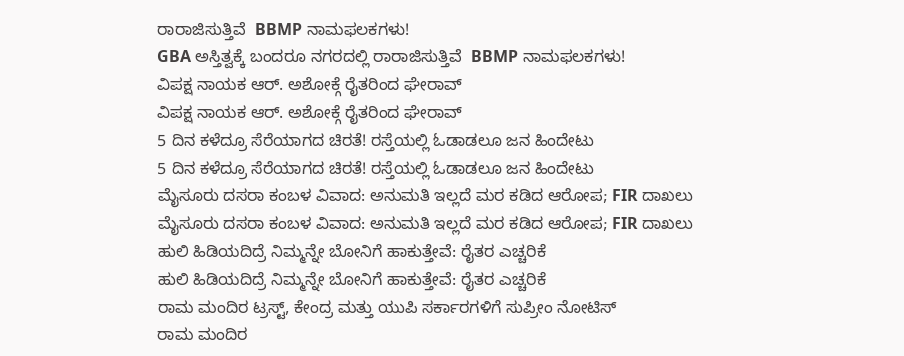ರಾರಾಜಿಸುತ್ತಿವೆ  BBMP ನಾಮಫಲಕಗಳು!
GBA ಅಸ್ತಿತ್ವಕ್ಕೆ ಬಂದರೂ ನಗರದಲ್ಲಿ ರಾರಾಜಿಸುತ್ತಿವೆ  BBMP ನಾಮಫಲಕಗಳು!
ವಿಪಕ್ಷ ನಾಯಕ ಆರ್. ಅಶೋಕ್ಗೆ ರೈತರಿಂದ ಘೇರಾವ್
ವಿಪಕ್ಷ ನಾಯಕ ಆರ್. ಅಶೋಕ್ಗೆ ರೈತರಿಂದ ಘೇರಾವ್
5 ದಿನ ಕಳೆದ್ರೂ ಸೆರೆಯಾಗದ ಚಿರತೆ! ರಸ್ತೆಯಲ್ಲಿ ಓಡಾಡಲೂ ಜನ ಹಿಂದೇಟು
5 ದಿನ ಕಳೆದ್ರೂ ಸೆರೆಯಾಗದ ಚಿರತೆ! ರಸ್ತೆಯಲ್ಲಿ ಓಡಾಡಲೂ ಜನ ಹಿಂದೇಟು
ಮೈಸೂರು ದಸರಾ ಕಂಬಳ ವಿವಾದ: ಅನುಮತಿ ಇಲ್ಲದೆ ಮರ‌ ಕಡಿದ ಆರೋಪ; FIR ದಾಖಲು
ಮೈಸೂರು ದಸರಾ ಕಂಬಳ ವಿವಾದ: ಅನುಮತಿ ಇಲ್ಲದೆ ಮರ‌ ಕಡಿದ ಆರೋಪ; FIR ದಾಖಲು
ಹುಲಿ ಹಿಡಿಯದಿದ್ರೆ ನಿಮ್ಮನ್ನೇ ಬೋನಿಗೆ ಹಾಕುತ್ತೇವೆ: ರೈತರ ಎಚ್ಚರಿಕೆ
ಹುಲಿ ಹಿಡಿಯದಿದ್ರೆ ನಿಮ್ಮನ್ನೇ ಬೋನಿಗೆ ಹಾಕುತ್ತೇವೆ: ರೈತರ ಎಚ್ಚರಿಕೆ
ರಾಮ ಮಂದಿರ ಟ್ರಸ್ಟ್, ಕೇಂದ್ರ ಮತ್ತು ಯುಪಿ ಸರ್ಕಾರಗಳಿಗೆ ಸುಪ್ರೀಂ ನೋಟಿಸ್
ರಾಮ ಮಂದಿರ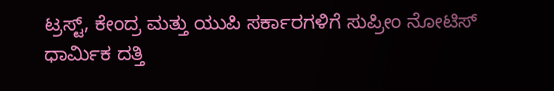ಟ್ರಸ್ಟ್, ಕೇಂದ್ರ ಮತ್ತು ಯುಪಿ ಸರ್ಕಾರಗಳಿಗೆ ಸುಪ್ರೀಂ ನೋಟಿಸ್
ಧಾರ್ಮಿಕ ದತ್ತಿ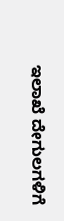ಇಲಾಖೆ ದೇಗುಲಗಳಿಗೆ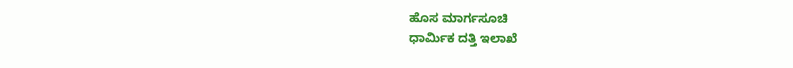ಹೊಸ ಮಾರ್ಗಸೂಚಿ
ಧಾರ್ಮಿಕ ದತ್ತಿ ಇಲಾಖೆ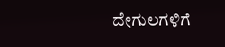ದೇಗುಲಗಳಿಗೆ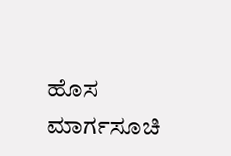ಹೊಸ ಮಾರ್ಗಸೂಚಿ